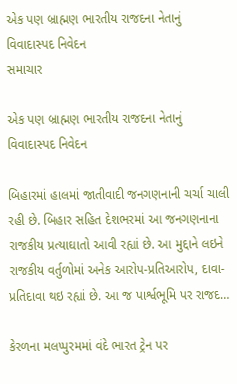એક પણ બ્રાહ્મણ ભારતીય રાજદના નેતાનું વિવાદાસ્પદ નિવેદન
સમાચાર

એક પણ બ્રાહ્મણ ભારતીય રાજદના નેતાનું વિવાદાસ્પદ નિવેદન

બિહારમાં હાલમાં જાતીવાદી જનગણનાની ચર્ચા ચાલી રહી છે. બિહાર સહિત દેશભરમાં આ જનગણનાના રાજકીય પ્રત્યાઘાતો આવી રહ્યાં છે. આ મુદ્દાને લઇને રાજકીય વર્તુળોમાં અનેક આરોપ-પ્રતિઆરોપ, દાવા-પ્રતિદાવા થઇ રહ્યાં છે. આ જ પાર્શ્વભૂમિ પર રાજદ…

કેરળના મલપ્પુરમમાં વંદે ભારત ટ્રેન પર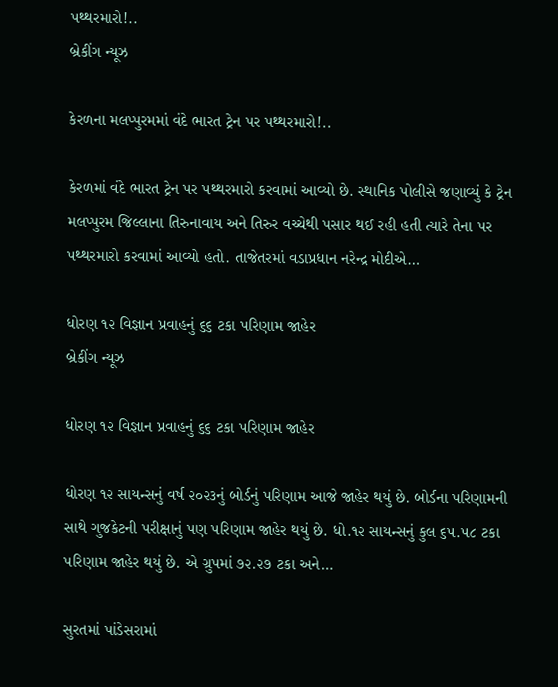પથ્થરમારો!..
બ્રેકીંગ ન્યૂઝ

કેરળના મલપ્પુરમમાં વંદે ભારત ટ્રેન પર પથ્થરમારો!..

કેરળમાં વંદે ભારત ટ્રેન પર પથ્થરમારો કરવામાં આવ્યો છે. સ્થાનિક પોલીસે જણાવ્યું કે ટ્રેન મલપ્પુરમ જિલ્લાના તિરુનાવાય અને તિરુર વચ્ચેથી પસાર થઈ રહી હતી ત્યારે તેના પર પથ્થરમારો કરવામાં આવ્યો હતો. તાજેતરમાં વડાપ્રધાન નરેન્દ્ર મોદીએ…

ધોરણ ૧૨ વિજ્ઞાન પ્રવાહનું ૬૬ ટકા પરિણામ જાહેર
બ્રેકીંગ ન્યૂઝ

ધોરણ ૧૨ વિજ્ઞાન પ્રવાહનું ૬૬ ટકા પરિણામ જાહેર

ધોરણ ૧૨ સાયન્સનું વર્ષ ૨૦૨૩નું બોર્ડનું પરિણામ આજે જાહેર થયું છે. બોર્ડના પરિણામની સાથે ગુજકેટની પરીક્ષાનું પણ પરિણામ જાહેર થયું છે. ધો.૧૨ સાયન્સનું કુલ ૬૫.૫૮ ટકા પરિણામ જાહેર થયું છે. એ ગ્રુપમાં ૭૨.૨૭ ટકા અને…

સુરતમાં પાંડેસરામાં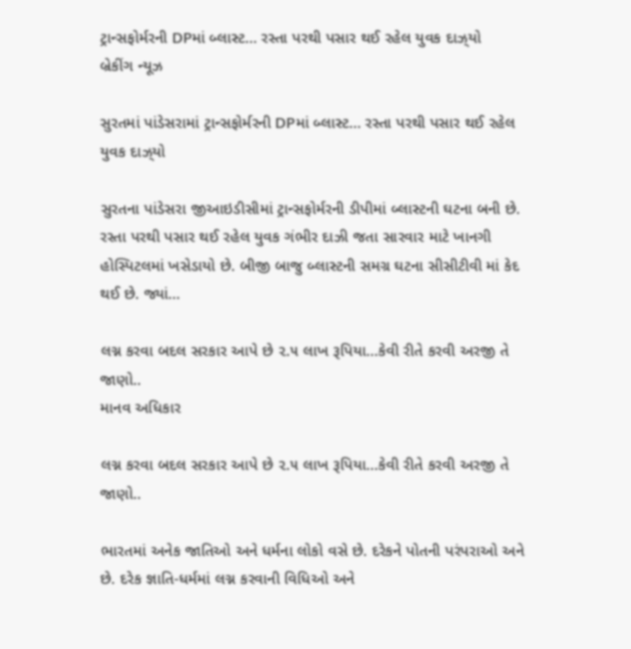ટ્રાન્સફોર્મરની DPમાં બ્લાસ્ટ… રસ્તા પરથી પસાર થઈ રહેલ યુવક દાઝ્‌યો
બ્રેકીંગ ન્યૂઝ

સુરતમાં પાંડેસરામાં ટ્રાન્સફોર્મરની DPમાં બ્લાસ્ટ… રસ્તા પરથી પસાર થઈ રહેલ યુવક દાઝ્‌યો

સુરતના પાંડેસરા જીઆઇડીસીમાં ટ્રાન્સફોર્મરની ડીપીમાં બ્લાસ્ટની ઘટના બની છે. રસ્તા પરથી પસાર થઈ રહેલ યુવક ગંભીર દાઝી જતા સારવાર માટે ખાનગી હોસ્પિટલમાં ખસેડાયો છે. બીજી બાજુ બ્લાસ્ટની સમગ્ર ઘટના સીસીટીવી માં કેદ થઈ છે. જ્યાં…

લગ્ન કરવા બદલ સરકાર આપે છે ૨.૫ લાખ રૂપિયા…કેવી રીતે કરવી અરજી તે જાણો..
માનવ અધિકાર

લગ્ન કરવા બદલ સરકાર આપે છે ૨.૫ લાખ રૂપિયા…કેવી રીતે કરવી અરજી તે જાણો..

ભારતમાં અનેક જાતિઓ અને ધર્મના લોકો વસે છે. દરેકને પોતની પરંપરાઓ અને છે. દરેક જ્ઞાતિ-ધર્મમાં લગ્ન કરવાની વિધિઓ અને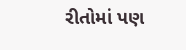રીતોમાં પણ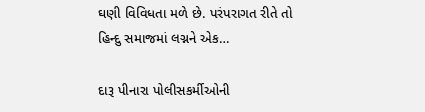ઘણી વિવિધતા મળે છે. પરંપરાગત રીતે તો હિન્દુ સમાજમાં લગ્નને એક…

દારૂ પીનારા પોલીસકર્મીઓની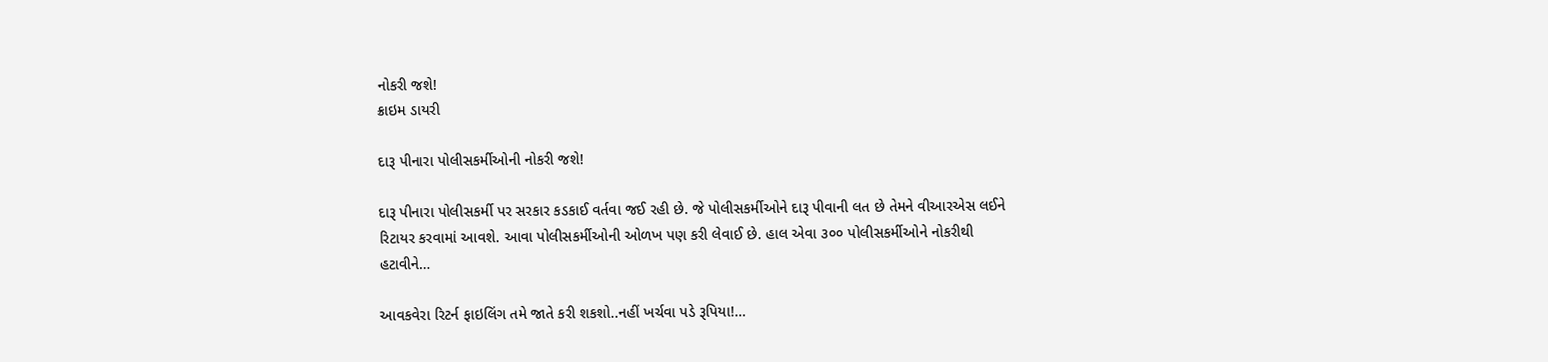નોકરી જશે!
ક્રાઇમ ડાયરી

દારૂ પીનારા પોલીસકર્મીઓની નોકરી જશે!

દારૂ પીનારા પોલીસકર્મી પર સરકાર કડકાઈ વર્તવા જઈ રહી છે. જે પોલીસકર્મીઓને દારૂ પીવાની લત છે તેમને વીઆરએસ લઈને રિટાયર કરવામાં આવશે. આવા પોલીસકર્મીઓની ઓળખ પણ કરી લેવાઈ છે. હાલ એવા ૩૦૦ પોલીસકર્મીઓને નોકરીથી હટાવીને…

આવકવેરા રિટર્ન ફાઇલિંગ તમે જાતે કરી શકશો..નહીં ખર્ચવા પડે રૂપિયા!…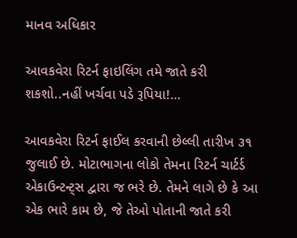માનવ અધિકાર

આવકવેરા રિટર્ન ફાઇલિંગ તમે જાતે કરી શકશો..નહીં ખર્ચવા પડે રૂપિયા!…

આવકવેરા રિટર્ન ફાઈલ કરવાની છેલ્લી તારીખ ૩૧ જુલાઈ છે. મોટાભાગના લોકો તેમના રિટર્ન ચાર્ટર્ડ એકાઉન્ટન્ટ્‌સ દ્વારા જ ભરે છે. તેમને લાગે છે કે આ એક ભારે કામ છે, જે તેઓ પોતાની જાતે કરી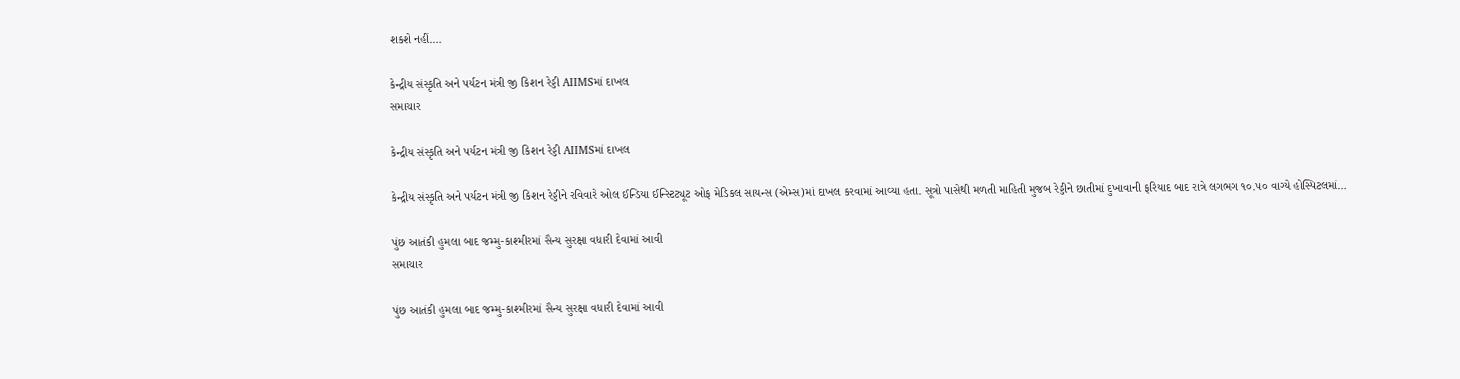શકશે નહીં.…

કેન્દ્રીય સંસ્કૃતિ અને પર્યટન મંત્રી જી કિશન રેડ્ડી AIIMSમાં દાખલ
સમાચાર

કેન્દ્રીય સંસ્કૃતિ અને પર્યટન મંત્રી જી કિશન રેડ્ડી AIIMSમાં દાખલ

કેન્દ્રીય સંસ્કૃતિ અને પર્યટન મંત્રી જી કિશન રેડ્ડીને રવિવારે ઓલ ઈન્ડિયા ઈન્સ્ટિટ્યૂટ ઓફ મેડિકલ સાયન્સ (એમ્સ)માં દાખલ કરવામાં આવ્યા હતા. સૂત્રો પાસેથી મળતી માહિતી મુજબ રેડ્ડીને છાતીમાં દુખાવાની ફરિયાદ બાદ રાત્રે લગભગ ૧૦.૫૦ વાગ્યે હોસ્પિટલમાં…

પુંછ આતંકી હુમલા બાદ જમ્મુ-કાશ્મીરમાં સૈન્ય સુરક્ષા વધારી દેવામાં આવી
સમાચાર

પુંછ આતંકી હુમલા બાદ જમ્મુ-કાશ્મીરમાં સૈન્ય સુરક્ષા વધારી દેવામાં આવી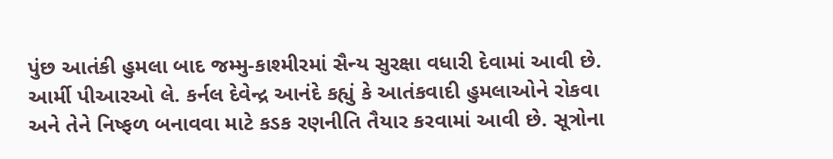પુંછ આતંકી હુમલા બાદ જમ્મુ-કાશ્મીરમાં સૈન્ય સુરક્ષા વધારી દેવામાં આવી છે. આર્મી પીઆરઓ લે. કર્નલ દેવેન્દ્ર આનંદે કહ્યું કે આતંકવાદી હુમલાઓને રોકવા અને તેને નિષ્ફળ બનાવવા માટે કડક રણનીતિ તૈયાર કરવામાં આવી છે. સૂત્રોના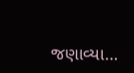જણાવ્યા…